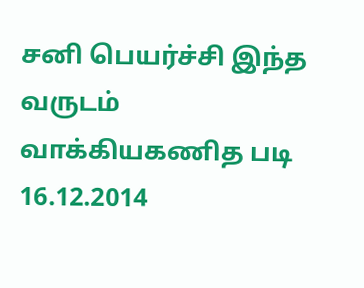சனி பெயர்ச்சி இந்த வருடம் வாக்கியகணித படி 16.12.2014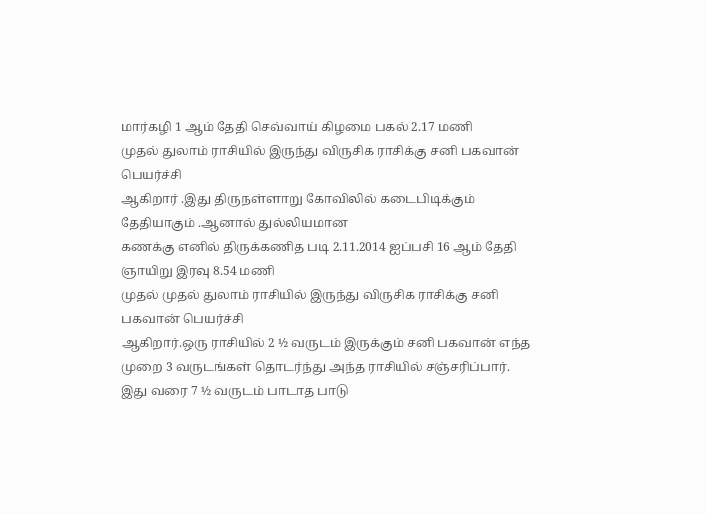மார்கழி 1 ஆம் தேதி செவ்வாய் கிழமை பகல் 2.17 மணி
முதல் துலாம் ராசியில் இருந்து விருசிக ராசிக்கு சனி பகவான் பெயர்ச்சி
ஆகிறார் .இது திருநள்ளாறு கோவிலில் கடைபிடிக்கும் தேதியாகும் .ஆனால் துல்லியமான
கணக்கு எனில் திருக்கணித படி 2.11.2014 ஐப்பசி 16 ஆம் தேதி ஞாயிறு இரவு 8.54 மணி
முதல் முதல் துலாம் ராசியில் இருந்து விருசிக ராசிக்கு சனி பகவான் பெயர்ச்சி
ஆகிறார்.ஒரு ராசியில் 2 ½ வருடம் இருக்கும் சனி பகவான் எந்த
முறை 3 வருடங்கள் தொடர்ந்து அந்த ராசியில் சஞ்சரிப்பார்.
இது வரை 7 ½ வருடம் பாடாத பாடு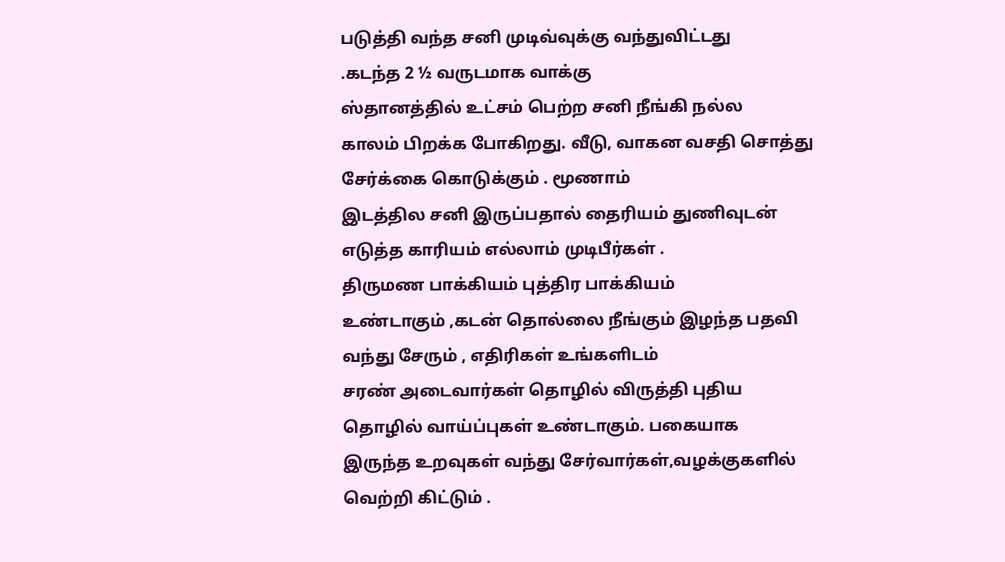படுத்தி வந்த சனி முடிவ்வுக்கு வந்துவிட்டது
.கடந்த 2 ½ வருடமாக வாக்கு
ஸ்தானத்தில் உட்சம் பெற்ற சனி நீங்கி நல்ல
காலம் பிறக்க போகிறது. வீடு, வாகன வசதி சொத்து சேர்க்கை கொடுக்கும் . மூணாம்
இடத்தில சனி இருப்பதால் தைரியம் துணிவுடன் எடுத்த காரியம் எல்லாம் முடிபீர்கள் .
திருமண பாக்கியம் புத்திர பாக்கியம்
உண்டாகும் ,கடன் தொல்லை நீங்கும் இழந்த பதவி வந்து சேரும் , எதிரிகள் உங்களிடம்
சரண் அடைவார்கள் தொழில் விருத்தி புதிய தொழில் வாய்ப்புகள் உண்டாகும். பகையாக
இருந்த உறவுகள் வந்து சேர்வார்கள்,வழக்குகளில் வெற்றி கிட்டும் .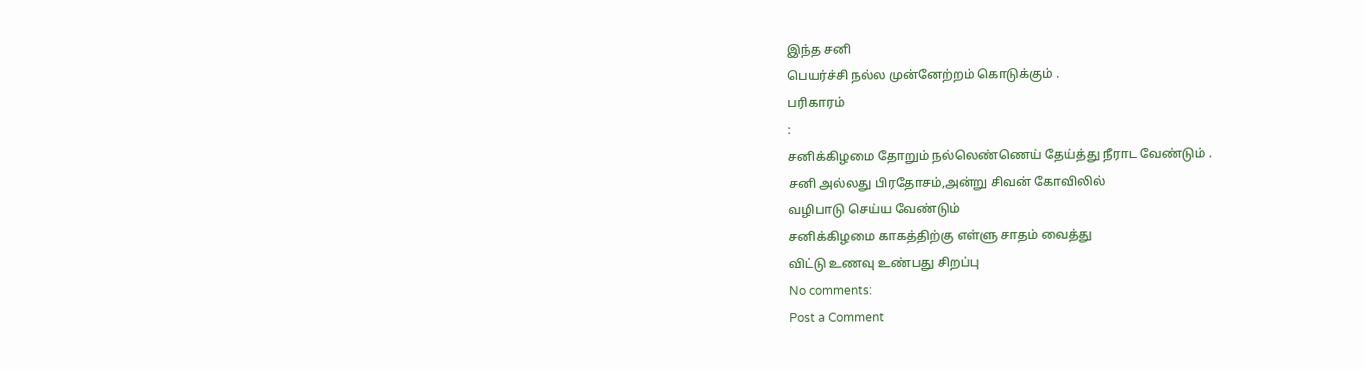இந்த சனி
பெயர்ச்சி நல்ல முன்னேற்றம் கொடுக்கும் .
பரிகாரம்
:
சனிக்கிழமை தோறும் நல்லெண்ணெய் தேய்த்து நீராட வேண்டும் .
சனி அல்லது பிரதோசம்,அன்று சிவன் கோவிலில்
வழிபாடு செய்ய வேண்டும்
சனிக்கிழமை காகத்திற்கு எள்ளு சாதம் வைத்து
விட்டு உணவு உண்பது சிறப்பு
No comments:
Post a Comment